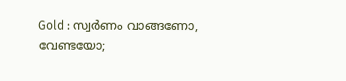Gold : സ്വർണം വാങ്ങണോ, വേണ്ടയോ;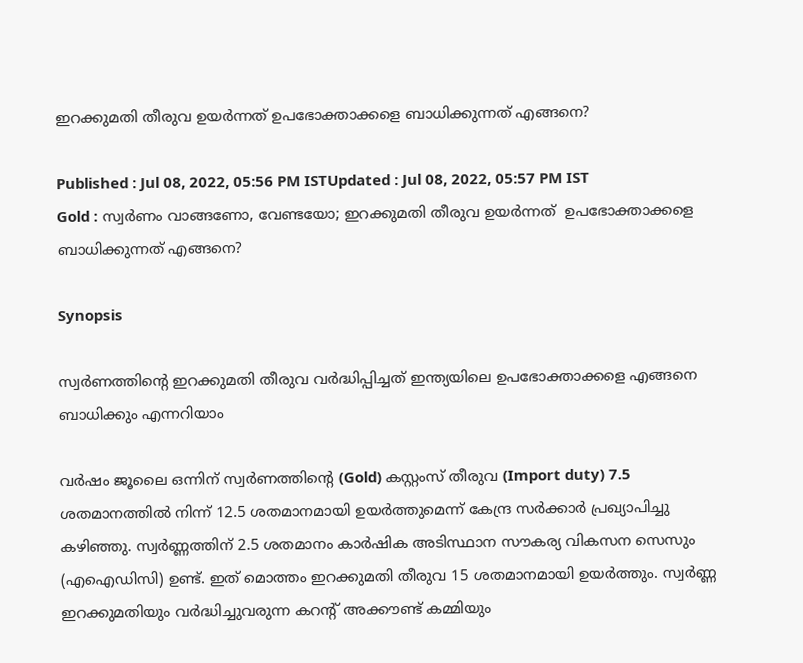ഇറക്കുമതി തീരുവ ഉയർന്നത് ഉപഭോക്താക്കളെ ബാധിക്കുന്നത് എങ്ങനെ?

Published : Jul 08, 2022, 05:56 PM ISTUpdated : Jul 08, 2022, 05:57 PM IST
Gold : സ്വർണം വാങ്ങണോ, വേണ്ടയോ; ഇറക്കുമതി തീരുവ ഉയർന്നത്  ഉപഭോക്താക്കളെ ബാധിക്കുന്നത് എങ്ങനെ?

Synopsis

സ്വർണത്തിന്റെ ഇറക്കുമതി തീരുവ വർദ്ധിപ്പിച്ചത് ഇന്ത്യയിലെ ഉപഭോക്താക്കളെ എങ്ങനെ ബാധിക്കും എന്നറിയാം

വർഷം ജൂലൈ ഒന്നിന് സ്വർണത്തിന്റെ (Gold) കസ്റ്റംസ് തീരുവ (Import duty) 7.5 ശതമാനത്തിൽ നിന്ന് 12.5 ശതമാനമായി ഉയർത്തുമെന്ന് കേന്ദ്ര സർക്കാർ പ്രഖ്യാപിച്ചു കഴിഞ്ഞു. സ്വർണ്ണത്തിന് 2.5 ശതമാനം കാർഷിക അടിസ്ഥാന സൗകര്യ വികസന സെസും (എഐഡിസി) ഉണ്ട്. ഇത് മൊത്തം ഇറക്കുമതി തീരുവ 15 ശതമാനമായി ഉയർത്തും. സ്വർണ്ണ ഇറക്കുമതിയും വർദ്ധിച്ചുവരുന്ന കറന്റ് അക്കൗണ്ട് കമ്മിയും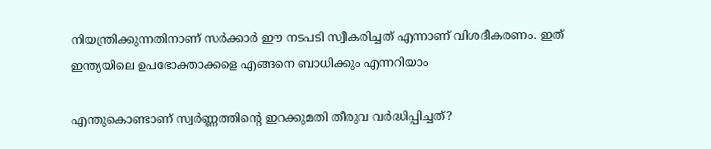നിയന്ത്രിക്കുന്നതിനാണ് സർക്കാർ ഈ നടപടി സ്വീകരിച്ചത് എന്നാണ് വിശദീകരണം. ഇത് ഇന്ത്യയിലെ ഉപഭോക്താക്കളെ എങ്ങനെ ബാധിക്കും എന്നറിയാം

എന്തുകൊണ്ടാണ് സ്വർണ്ണത്തിന്റെ ഇറക്കുമതി തീരുവ വർദ്ധിപ്പിച്ചത്?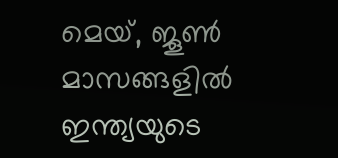മെയ്, ജൂൺ മാസങ്ങളിൽ ഇന്ത്യയുടെ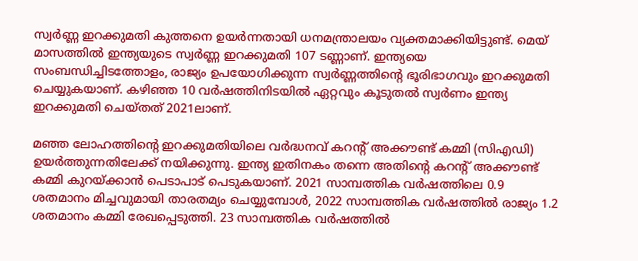സ്വർണ്ണ ഇറക്കുമതി കുത്തനെ ഉയർന്നതായി ധനമന്ത്രാലയം വ്യക്തമാക്കിയിട്ടുണ്ട്. മെയ് മാസത്തിൽ ഇന്ത്യയുടെ സ്വർണ്ണ ഇറക്കുമതി 107 ടണ്ണാണ്. ഇന്ത്യയെ സംബന്ധിച്ചിടത്തോളം, രാജ്യം ഉപയോഗിക്കുന്ന സ്വർണ്ണത്തിന്റെ ഭൂരിഭാഗവും ഇറക്കുമതി ചെയ്യുകയാണ്. കഴിഞ്ഞ 10 വർഷത്തിനിടയിൽ ഏറ്റവും കൂടുതൽ സ്വർണം ഇന്ത്യ ഇറക്കുമതി ചെയ്തത് 2021ലാണ്.

മഞ്ഞ ലോഹത്തിന്റെ ഇറക്കുമതിയിലെ വർദ്ധനവ് കറന്റ് അക്കൗണ്ട് കമ്മി (സിഎഡി) ഉയർത്തുന്നതിലേക്ക് നയിക്കുന്നു. ഇന്ത്യ ഇതിനകം തന്നെ അതിന്റെ കറന്റ് അക്കൗണ്ട് കമ്മി കുറയ്ക്കാൻ പെടാപാട് പെടുകയാണ്. 2021 സാമ്പത്തിക വർഷത്തിലെ 0.9 ശതമാനം മിച്ചവുമായി താരതമ്യം ചെയ്യുമ്പോൾ, 2022 സാമ്പത്തിക വർഷത്തിൽ രാജ്യം 1.2 ശതമാനം കമ്മി രേഖപ്പെടുത്തി. 23 സാമ്പത്തിക വർഷത്തിൽ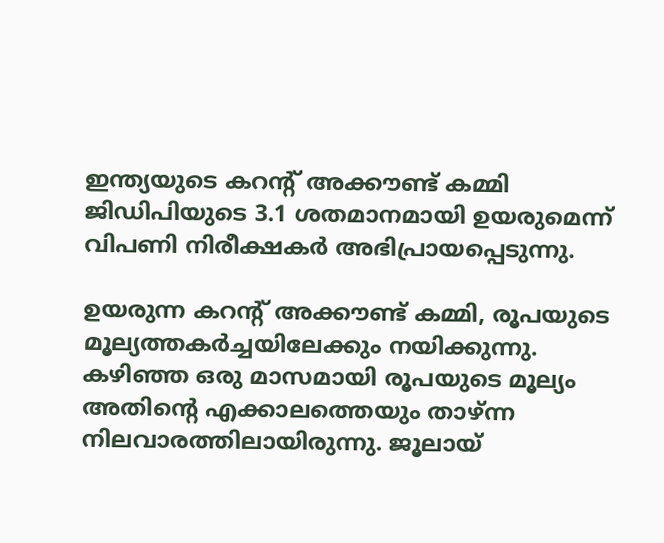ഇന്ത്യയുടെ കറന്റ് അക്കൗണ്ട് കമ്മി ജിഡിപിയുടെ 3.1 ശതമാനമായി ഉയരുമെന്ന് വിപണി നിരീക്ഷകർ അഭിപ്രായപ്പെടുന്നു.

ഉയരുന്ന കറന്റ് അക്കൗണ്ട് കമ്മി, രൂപയുടെ മൂല്യത്തകർച്ചയിലേക്കും നയിക്കുന്നു. കഴിഞ്ഞ ഒരു മാസമായി രൂപയുടെ മൂല്യം അതിന്റെ എക്കാലത്തെയും താഴ്ന്ന നിലവാരത്തിലായിരുന്നു. ജൂലായ്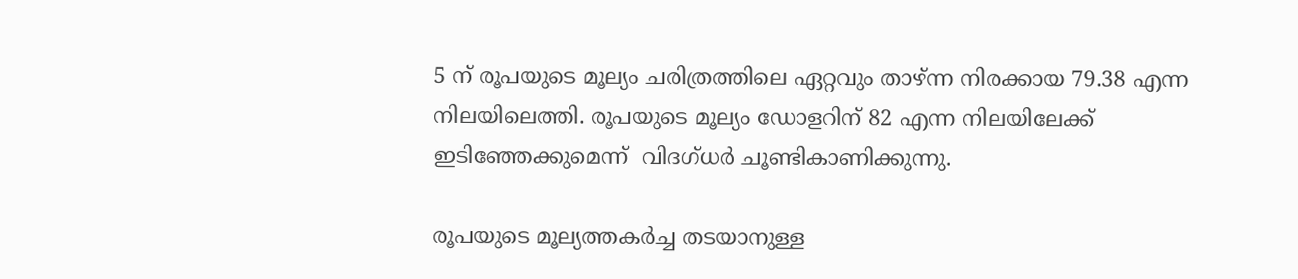5 ന് രൂപയുടെ മൂല്യം ചരിത്രത്തിലെ ഏറ്റവും താഴ്ന്ന നിരക്കായ 79.38 എന്ന നിലയിലെത്തി. രൂപയുടെ മൂല്യം ഡോളറിന് 82 എന്ന നിലയിലേക്ക് ഇടിഞ്ഞേക്കുമെന്ന്  വിദഗ്ധർ ചൂണ്ടികാണിക്കുന്നു.

രൂപയുടെ മൂല്യത്തകർച്ച തടയാനുള്ള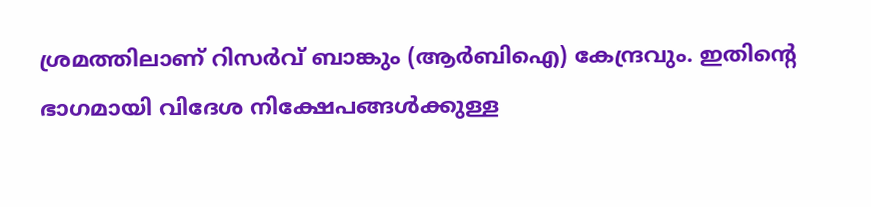ശ്രമത്തിലാണ് റിസർവ് ബാങ്കും (ആർബിഐ) കേന്ദ്രവും. ഇതിന്റെ ഭാഗമായി വിദേശ നിക്ഷേപങ്ങൾക്കുള്ള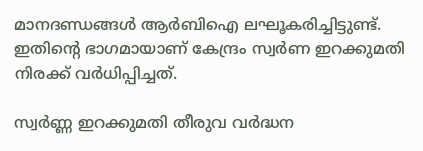മാനദണ്ഡങ്ങൾ ആർബിഐ ലഘൂകരിച്ചിട്ടുണ്ട്. ഇതിന്റെ ഭാഗമായാണ് കേന്ദ്രം സ്വർണ ഇറക്കുമതി നിരക്ക് വർധിപ്പിച്ചത്.

സ്വർണ്ണ ഇറക്കുമതി തീരുവ വർദ്ധന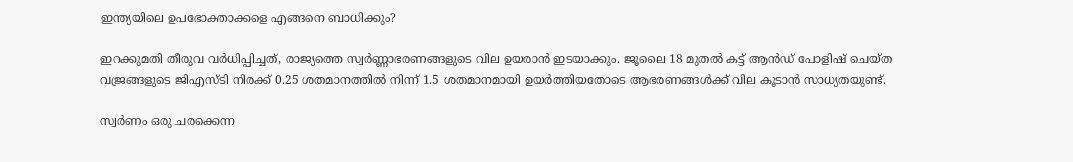ഇന്ത്യയിലെ ഉപഭോക്താക്കളെ എങ്ങനെ ബാധിക്കും?

ഇറക്കുമതി തീരുവ വർധിപ്പിച്ചത്, രാജ്യത്തെ സ്വർണ്ണാഭരണങ്ങളുടെ വില ഉയരാൻ ഇടയാക്കും. ജൂലൈ 18 മുതൽ കട്ട് ആൻഡ് പോളിഷ് ചെയ്ത വജ്രങ്ങളുടെ ജിഎസ്ടി നിരക്ക് 0.25 ശതമാനത്തിൽ നിന്ന് 1.5 ശതമാനമായി ഉയർത്തിയതോടെ ആഭരണങ്ങൾക്ക് വില കൂടാൻ സാധ്യതയുണ്ട്.

സ്വർണം ഒരു ചരക്കെന്ന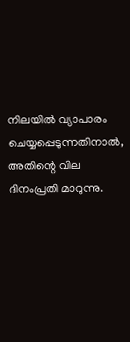നിലയിൽ വ്യാപാരം ചെയ്യപ്പെടുന്നതിനാൽ, അതിന്റെ വില ദിനംപ്രതി മാറുന്നു.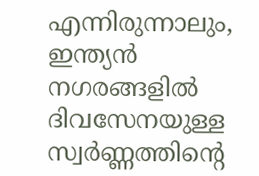എന്നിരുന്നാലും, ഇന്ത്യൻ നഗരങ്ങളിൽ ദിവസേനയുള്ള സ്വർണ്ണത്തിന്റെ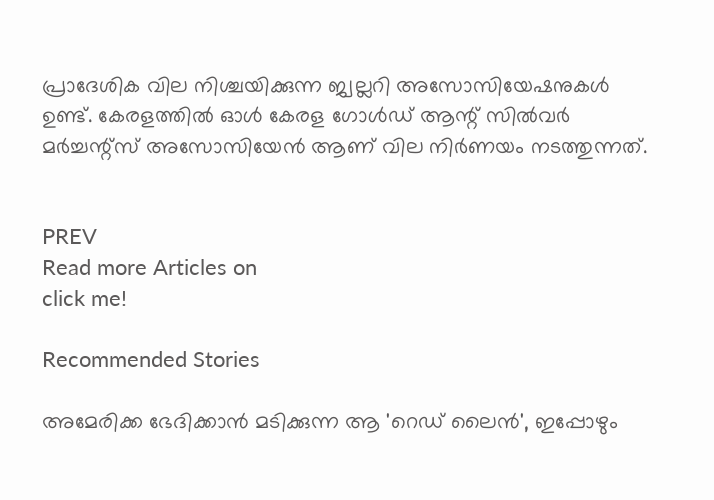പ്രാദേശിക വില നിശ്ചയിക്കുന്ന ജ്വല്ലറി അസോസിയേഷനുകൾ ഉണ്ട്. കേരളത്തിൽ ഓൾ കേരള ഗോൾഡ് ആന്റ് സിൽവർ മർച്ചന്റ്സ് അസോസിയേൻ ആണ് വില നിർണയം നടത്തുന്നത്.


PREV
Read more Articles on
click me!

Recommended Stories

അമേരിക്ക ഭേദിക്കാൻ മടിക്കുന്ന ആ 'റെഡ് ലൈന്‍', ഇപ്പോഴും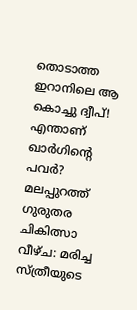തൊടാത്ത ഇറാനിലെ ആ കൊച്ചു ദ്വീപ്! എന്താണ് ഖാർഗിന്റെ പവർ?
മലപ്പുറത്ത് ഗുരുതര ചികിത്സാ വീഴ്ച: മരിച്ച സ്ത്രീയുടെ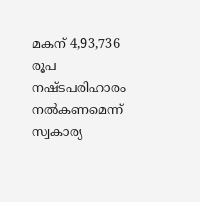മകന് 4,93,736 രൂപ നഷ്ടപരിഹാരം നല്‍കണമെന്ന് സ്വകാര്യ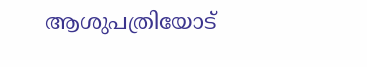ആശുപത്രിയോട്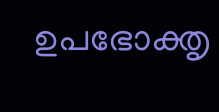ഉപഭോക്തൃ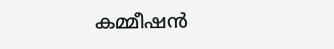കമ്മീഷന്‍